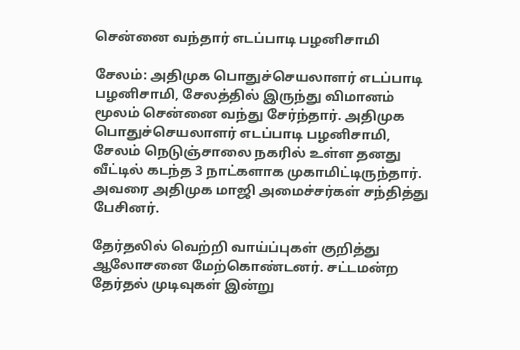சென்னை வந்தார் எடப்பாடி பழனிசாமி

சேலம்: அதிமுக பொதுச்செயலாளர் எடப்பாடி பழனிசாமி, சேலத்தில் இருந்து விமானம் மூலம் சென்னை வந்து சேர்ந்தார். அதிமுக பொதுச்செயலாளர் எடப்பாடி பழனிசாமி, சேலம் நெடுஞ்சாலை நகரில் உள்ள தனது வீட்டில் கடந்த 3 நாட்களாக முகாமிட்டிருந்தார். அவரை அதிமுக மாஜி அமைச்சர்கள் சந்தித்து பேசினர்.

தேர்தலில் வெற்றி வாய்ப்புகள் குறித்து ஆலோசனை மேற்கொண்டனர். சட்டமன்ற தேர்தல் முடிவுகள் இன்று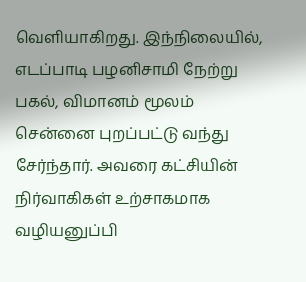வெளியாகிறது. இந்நிலையில், எடப்பாடி பழனிசாமி நேற்று பகல், விமானம் மூலம் சென்னை புறப்பட்டு வந்து சேர்ந்தார். அவரை கட்சியின் நிர்வாகிகள் உற்சாகமாக வழியனுப்பி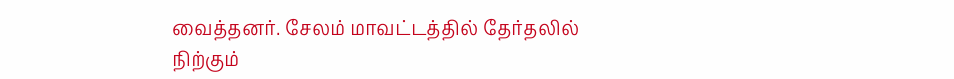வைத்தனர். சேலம் மாவட்டத்தில் தேர்தலில் நிற்கும்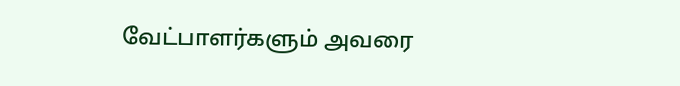வேட்பாளர்களும் அவரை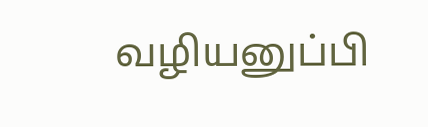வழியனுப்பி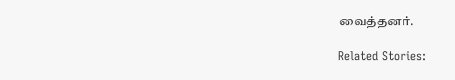வைத்தனர்.

Related Stories: